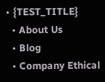• {TEST_TITLE}
  • About Us
  • Blog
  • Company Ethical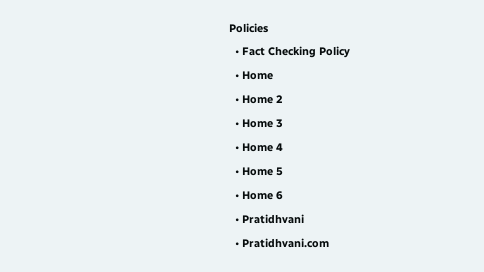Policies
  • Fact Checking Policy
  • Home
  • Home 2
  • Home 3
  • Home 4
  • Home 5
  • Home 6
  • Pratidhvani
  • Pratidhvani.com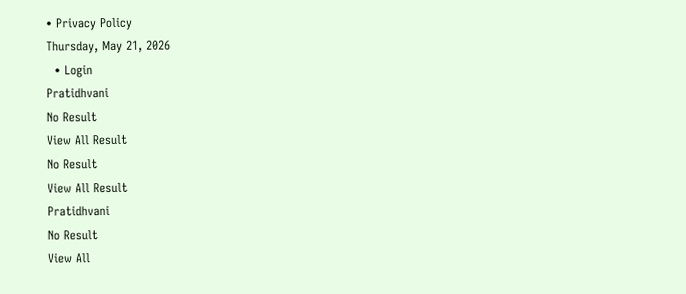• Privacy Policy
Thursday, May 21, 2026
  • Login
Pratidhvani
No Result
View All Result
No Result
View All Result
Pratidhvani
No Result
View All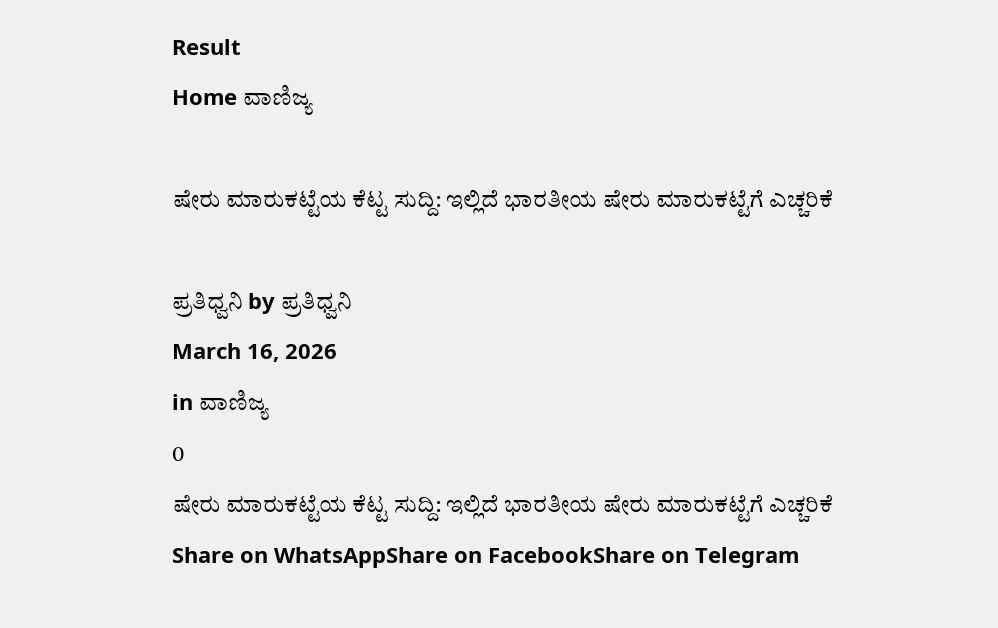Result
Home ವಾಣಿಜ್ಯ

ಷೇರು ಮಾರುಕಟ್ಟೆಯ ಕೆಟ್ಟ ಸುದ್ದಿ: ಇಲ್ಲಿದೆ ಭಾರತೀಯ ಷೇರು ಮಾರುಕಟ್ಟೆಗೆ ಎಚ್ಚರಿಕೆ

ಪ್ರತಿಧ್ವನಿ by ಪ್ರತಿಧ್ವನಿ
March 16, 2026
in ವಾಣಿಜ್ಯ
0
ಷೇರು ಮಾರುಕಟ್ಟೆಯ ಕೆಟ್ಟ ಸುದ್ದಿ: ಇಲ್ಲಿದೆ ಭಾರತೀಯ ಷೇರು ಮಾರುಕಟ್ಟೆಗೆ ಎಚ್ಚರಿಕೆ
Share on WhatsAppShare on FacebookShare on Telegram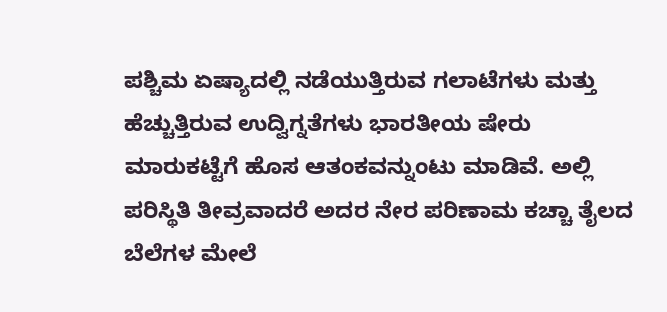ಪಶ್ಚಿಮ ಏಷ್ಯಾದಲ್ಲಿ ನಡೆಯುತ್ತಿರುವ ಗಲಾಟೆಗಳು ಮತ್ತು ಹೆಚ್ಚುತ್ತಿರುವ ಉದ್ವಿಗ್ನತೆಗಳು ಭಾರತೀಯ ಷೇರು ಮಾರುಕಟ್ಟೆಗೆ ಹೊಸ ಆತಂಕವನ್ನುಂಟು ಮಾಡಿವೆ. ಅಲ್ಲಿ ಪರಿಸ್ಥಿತಿ ತೀವ್ರವಾದರೆ ಅದರ ನೇರ ಪರಿಣಾಮ ಕಚ್ಚಾ ತೈಲದ ಬೆಲೆಗಳ ಮೇಲೆ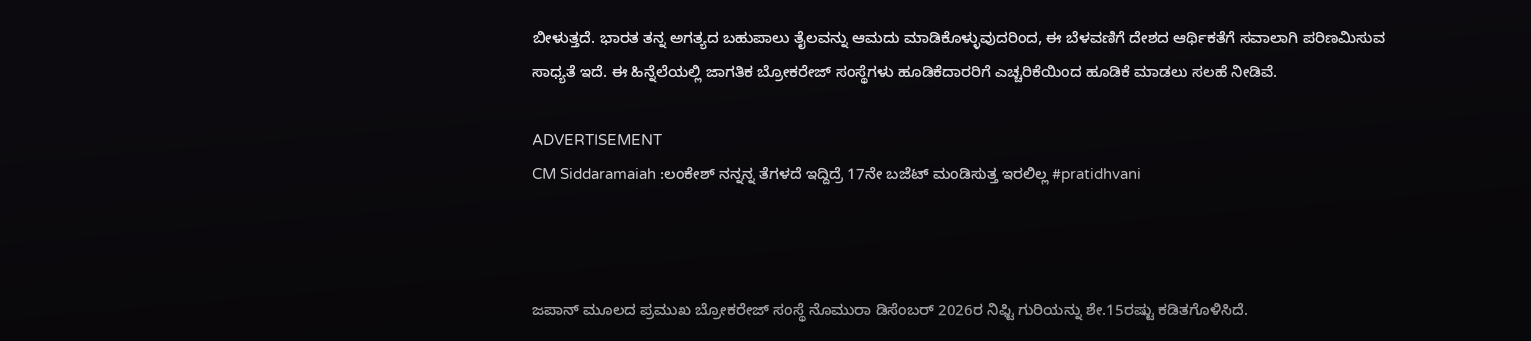ಬೀಳುತ್ತದೆ. ಭಾರತ ತನ್ನ ಅಗತ್ಯದ ಬಹುಪಾಲು ತೈಲವನ್ನು ಆಮದು ಮಾಡಿಕೊಳ್ಳುವುದರಿಂದ, ಈ ಬೆಳವಣಿಗೆ ದೇಶದ ಆರ್ಥಿಕತೆಗೆ ಸವಾಲಾಗಿ ಪರಿಣಮಿಸುವ ಸಾಧ್ಯತೆ ಇದೆ. ಈ ಹಿನ್ನೆಲೆಯಲ್ಲಿ ಜಾಗತಿಕ ಬ್ರೋಕರೇಜ್ ಸಂಸ್ಥೆಗಳು ಹೂಡಿಕೆದಾರರಿಗೆ ಎಚ್ಚರಿಕೆಯಿಂದ ಹೂಡಿಕೆ ಮಾಡಲು ಸಲಹೆ ನೀಡಿವೆ.

ADVERTISEMENT
CM Siddaramaiah :ಲಂಕೇಶ್ ನನ್ನನ್ನ ತೆಗಳದೆ ಇದ್ದಿದ್ರೆ 17ನೇ ಬಜೆಟ್ ಮಂಡಿಸುತ್ತ ಇರಲಿಲ್ಲ #pratidhvani



ಜಪಾನ್ ಮೂಲದ ಪ್ರಮುಖ ಬ್ರೋಕರೇಜ್ ಸಂಸ್ಥೆ ನೊಮುರಾ ಡಿಸೆಂಬರ್ 2026ರ ನಿಫ್ಟಿ ಗುರಿಯನ್ನು ಶೇ.15ರಷ್ಟು ಕಡಿತಗೊಳಿಸಿದೆ.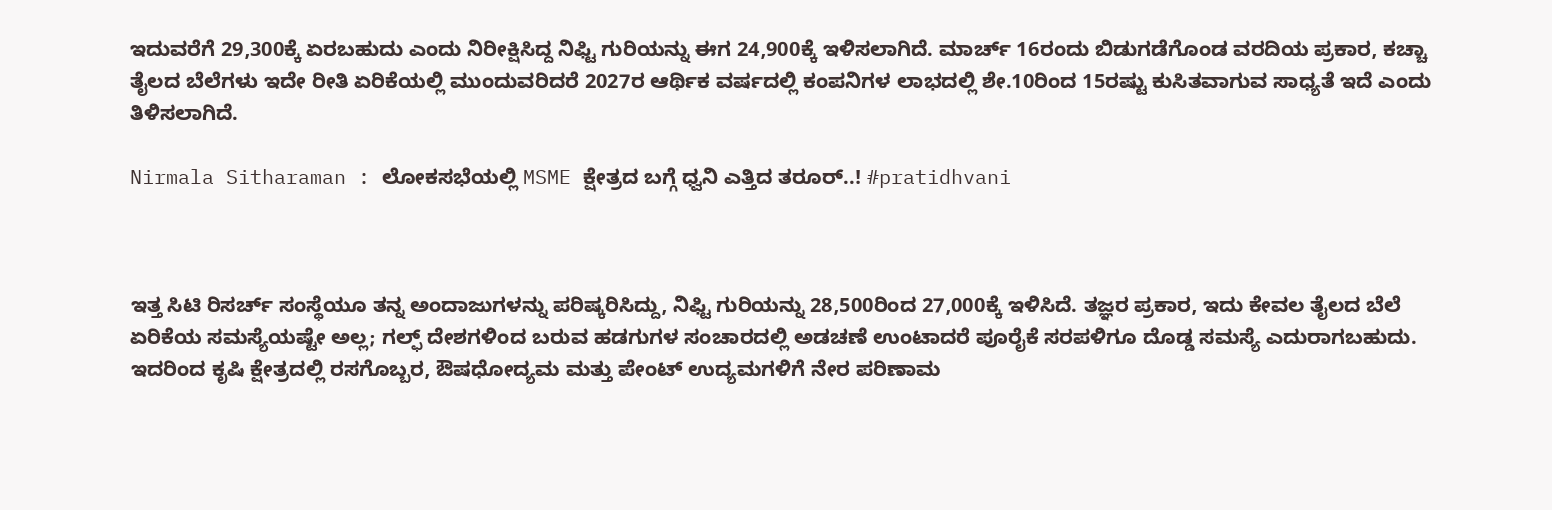ಇದುವರೆಗೆ 29,300ಕ್ಕೆ ಏರಬಹುದು ಎಂದು ನಿರೀಕ್ಷಿಸಿದ್ದ ನಿಫ್ಟಿ ಗುರಿಯನ್ನು ಈಗ 24,900ಕ್ಕೆ ಇಳಿಸಲಾಗಿದೆ. ಮಾರ್ಚ್ 16ರಂದು ಬಿಡುಗಡೆಗೊಂಡ ವರದಿಯ ಪ್ರಕಾರ, ಕಚ್ಚಾ ತೈಲದ ಬೆಲೆಗಳು ಇದೇ ರೀತಿ ಏರಿಕೆಯಲ್ಲಿ ಮುಂದುವರಿದರೆ 2027ರ ಆರ್ಥಿಕ ವರ್ಷದಲ್ಲಿ ಕಂಪನಿಗಳ ಲಾಭದಲ್ಲಿ ಶೇ.10ರಿಂದ 15ರಷ್ಟು ಕುಸಿತವಾಗುವ ಸಾಧ್ಯತೆ ಇದೆ ಎಂದು ತಿಳಿಸಲಾಗಿದೆ.

Nirmala Sitharaman : ಲೋಕಸಭೆಯಲ್ಲಿ MSME ಕ್ಷೇತ್ರದ ಬಗ್ಗೆ ಧ್ವನಿ ಎತ್ತಿದ ತರೂರ್..! #pratidhvani



ಇತ್ತ ಸಿಟಿ ರಿಸರ್ಚ್ ಸಂಸ್ಥೆಯೂ ತನ್ನ ಅಂದಾಜುಗಳನ್ನು ಪರಿಷ್ಕರಿಸಿದ್ದು, ನಿಫ್ಟಿ ಗುರಿಯನ್ನು 28,500ರಿಂದ 27,000ಕ್ಕೆ ಇಳಿಸಿದೆ. ತಜ್ಞರ ಪ್ರಕಾರ, ಇದು ಕೇವಲ ತೈಲದ ಬೆಲೆ ಏರಿಕೆಯ ಸಮಸ್ಯೆಯಷ್ಟೇ ಅಲ್ಲ; ಗಲ್ಫ್ ದೇಶಗಳಿಂದ ಬರುವ ಹಡಗುಗಳ ಸಂಚಾರದಲ್ಲಿ ಅಡಚಣೆ ಉಂಟಾದರೆ ಪೂರೈಕೆ ಸರಪಳಿಗೂ ದೊಡ್ಡ ಸಮಸ್ಯೆ ಎದುರಾಗಬಹುದು. ಇದರಿಂದ ಕೃಷಿ ಕ್ಷೇತ್ರದಲ್ಲಿ ರಸಗೊಬ್ಬರ, ಔಷಧೋದ್ಯಮ ಮತ್ತು ಪೇಂಟ್ ಉದ್ಯಮಗಳಿಗೆ ನೇರ ಪರಿಣಾಮ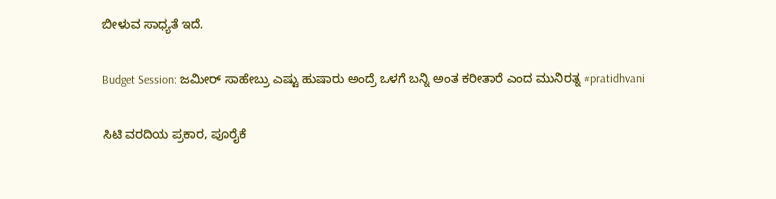ಬೀಳುವ ಸಾಧ್ಯತೆ ಇದೆ.

Budget Session: ಜಮೀರ್ ಸಾಹೇಬ್ರು ಎಷ್ಟು ಹುಷಾರು ಅಂದ್ರೆ ಒಳಗೆ ಬನ್ನಿ ಅಂತ ಕರೀತಾರೆ ಎಂದ ಮುನಿರತ್ನ #pratidhvani

ಸಿಟಿ ವರದಿಯ ಪ್ರಕಾರ, ಪೂರೈಕೆ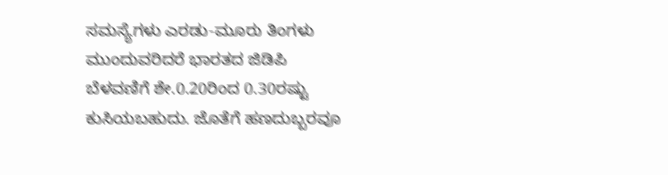ಸಮಸ್ಯೆಗಳು ಎರಡು-ಮೂರು ತಿಂಗಳು ಮುಂದುವರಿದರೆ ಭಾರತದ ಜಿಡಿಪಿ ಬೆಳವಣಿಗೆ ಶೇ.0.20ರಿಂದ 0.30ರಷ್ಟು ಕುಸಿಯಬಹುದು. ಜೊತೆಗೆ ಹಣದುಬ್ಬರವೂ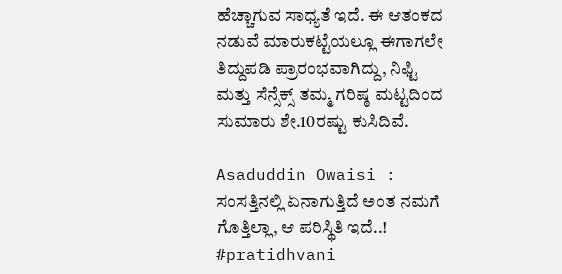ಹೆಚ್ಚಾಗುವ ಸಾಧ್ಯತೆ ಇದೆ. ಈ ಆತಂಕದ ನಡುವೆ ಮಾರುಕಟ್ಟೆಯಲ್ಲೂ ಈಗಾಗಲೇ ತಿದ್ದುಪಡಿ ಪ್ರಾರಂಭವಾಗಿದ್ದು, ನಿಫ್ಟಿ ಮತ್ತು ಸೆನ್ಸೆಕ್ಸ್ ತಮ್ಮ ಗರಿಷ್ಠ ಮಟ್ಟದಿಂದ ಸುಮಾರು ಶೇ.10ರಷ್ಟು ಕುಸಿದಿವೆ.

Asaduddin Owaisi : ಸಂಸತ್ತಿನಲ್ಲಿ ಏನಾಗುತ್ತಿದೆ ಅಂತ ನಮಗೆ ಗೊತ್ತಿಲ್ಲಾ, ಆ ಪರಿಸ್ಥಿತಿ ಇದೆ..! #pratidhvani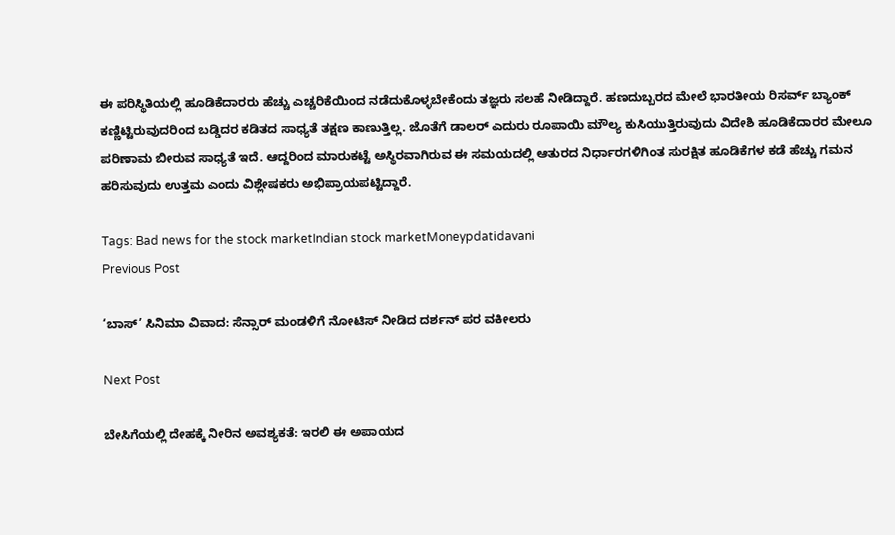ಈ ಪರಿಸ್ಥಿತಿಯಲ್ಲಿ ಹೂಡಿಕೆದಾರರು ಹೆಚ್ಚು ಎಚ್ಚರಿಕೆಯಿಂದ ನಡೆದುಕೊಳ್ಳಬೇಕೆಂದು ತಜ್ಞರು ಸಲಹೆ ನೀಡಿದ್ದಾರೆ. ಹಣದುಬ್ಬರದ ಮೇಲೆ ಭಾರತೀಯ ರಿಸರ್ವ್ ಬ್ಯಾಂಕ್ ಕಣ್ಣಿಟ್ಟಿರುವುದರಿಂದ ಬಡ್ಡಿದರ ಕಡಿತದ ಸಾಧ್ಯತೆ ತಕ್ಷಣ ಕಾಣುತ್ತಿಲ್ಲ. ಜೊತೆಗೆ ಡಾಲರ್ ಎದುರು ರೂಪಾಯಿ ಮೌಲ್ಯ ಕುಸಿಯುತ್ತಿರುವುದು ವಿದೇಶಿ ಹೂಡಿಕೆದಾರರ ಮೇಲೂ ಪರಿಣಾಮ ಬೀರುವ ಸಾಧ್ಯತೆ ಇದೆ. ಆದ್ದರಿಂದ ಮಾರುಕಟ್ಟೆ ಅಸ್ಥಿರವಾಗಿರುವ ಈ ಸಮಯದಲ್ಲಿ ಆತುರದ ನಿರ್ಧಾರಗಳಿಗಿಂತ ಸುರಕ್ಷಿತ ಹೂಡಿಕೆಗಳ ಕಡೆ ಹೆಚ್ಚು ಗಮನ ಹರಿಸುವುದು ಉತ್ತಮ ಎಂದು ವಿಶ್ಲೇಷಕರು ಅಭಿಪ್ರಾಯಪಟ್ಟಿದ್ದಾರೆ.

Tags: Bad news for the stock marketIndian stock marketMoneypdatidavani
Previous Post

‘ಬಾಸ್’ ಸಿನಿಮಾ ವಿವಾದ: ಸೆನ್ಸಾರ್ ಮಂಡಳಿಗೆ ನೋಟಿಸ್ ನೀಡಿದ ದರ್ಶನ್ ಪರ ವಕೀಲರು

Next Post

ಬೇಸಿಗೆಯಲ್ಲಿ ದೇಹಕ್ಕೆ ನೀರಿನ ಅವಶ್ಯಕತೆ: ಇರಲಿ ಈ ಅಪಾಯದ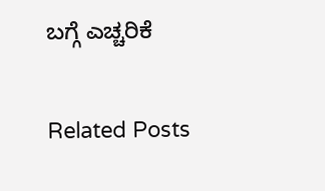ಬಗ್ಗೆ ಎಚ್ಚರಿಕೆ

Related Posts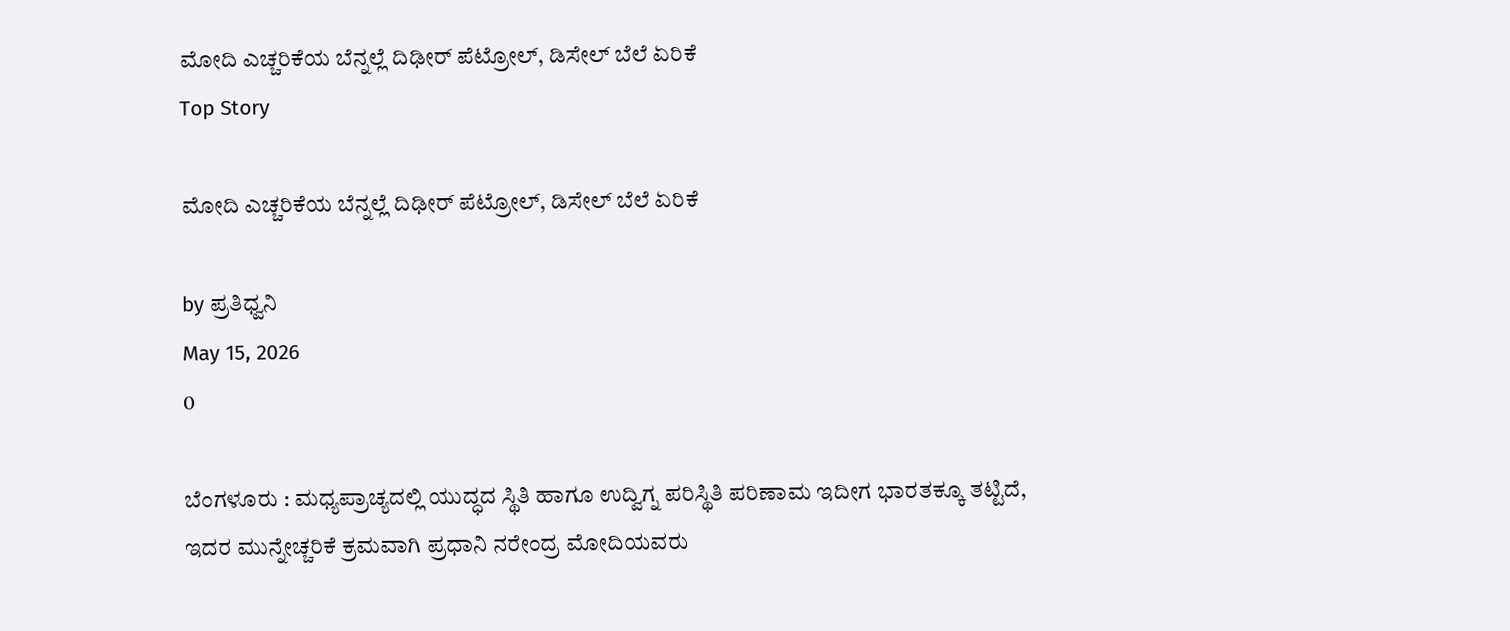ಮೋದಿ ಎಚ್ಚರಿಕೆಯ ಬೆನ್ನಲ್ಲೆ ದಿಢೀರ್‌ ಪೆಟ್ರೋಲ್‌, ಡಿಸೇಲ್‌ ಬೆಲೆ ಏರಿಕೆ
Top Story

ಮೋದಿ ಎಚ್ಚರಿಕೆಯ ಬೆನ್ನಲ್ಲೆ ದಿಢೀರ್‌ ಪೆಟ್ರೋಲ್‌, ಡಿಸೇಲ್‌ ಬೆಲೆ ಏರಿಕೆ

by ಪ್ರತಿಧ್ವನಿ
May 15, 2026
0

ಬೆಂಗಳೂರು : ಮಧ್ಯಪ್ರಾಚ್ಯದಲ್ಲಿ ಯುದ್ಧದ ಸ್ಥಿತಿ ಹಾಗೂ ಉದ್ವಿಗ್ನ ಪರಿಸ್ಥಿತಿ ಪರಿಣಾಮ ಇದೀಗ ಭಾರತಕ್ಕೂ ತಟ್ಟಿದೆ, ಇದರ ಮುನ್ನೇಚ್ಚರಿಕೆ ಕ್ರಮವಾಗಿ ಪ್ರಧಾನಿ ನರೇಂದ್ರ ಮೋದಿಯವರು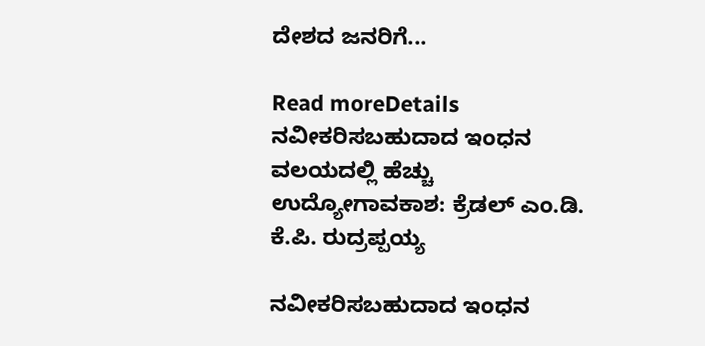ದೇಶದ ಜನರಿಗೆ...

Read moreDetails
ನವೀಕರಿಸಬಹುದಾದ ಇಂಧನ ವಲಯದಲ್ಲಿ ಹೆಚ್ಚು ಉದ್ಯೋಗಾವಕಾಶ: ಕ್ರೆಡಲ್ ಎಂ.ಡಿ. ಕೆ.ಪಿ. ರುದ್ರಪ್ಪಯ್ಯ

ನವೀಕರಿಸಬಹುದಾದ ಇಂಧನ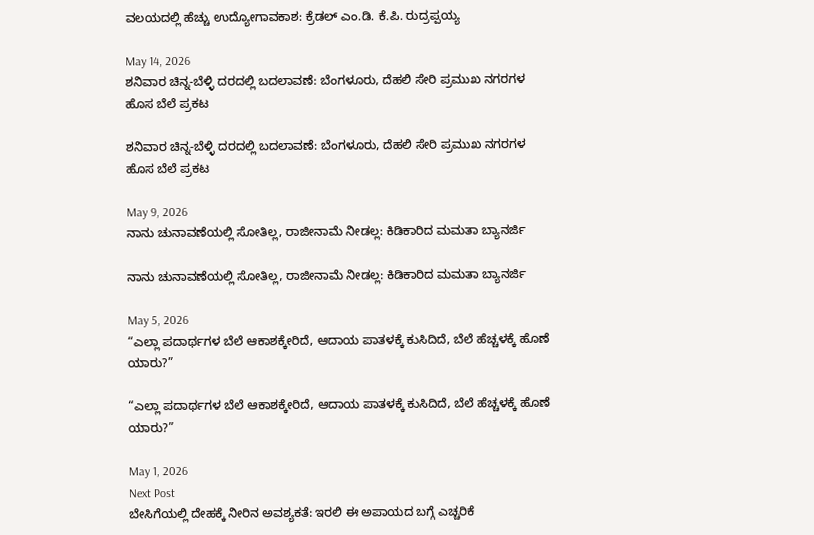ವಲಯದಲ್ಲಿ ಹೆಚ್ಚು ಉದ್ಯೋಗಾವಕಾಶ: ಕ್ರೆಡಲ್ ಎಂ.ಡಿ. ಕೆ.ಪಿ. ರುದ್ರಪ್ಪಯ್ಯ

May 14, 2026
ಶನಿವಾರ ಚಿನ್ನ-ಬೆಳ್ಳಿ ದರದಲ್ಲಿ ಬದಲಾವಣೆ: ಬೆಂಗಳೂರು, ದೆಹಲಿ ಸೇರಿ ಪ್ರಮುಖ ನಗರಗಳ ಹೊಸ ಬೆಲೆ ಪ್ರಕಟ

ಶನಿವಾರ ಚಿನ್ನ-ಬೆಳ್ಳಿ ದರದಲ್ಲಿ ಬದಲಾವಣೆ: ಬೆಂಗಳೂರು, ದೆಹಲಿ ಸೇರಿ ಪ್ರಮುಖ ನಗರಗಳ ಹೊಸ ಬೆಲೆ ಪ್ರಕಟ

May 9, 2026
ನಾನು ಚುನಾವಣೆಯಲ್ಲಿ ಸೋತಿಲ್ಲ, ರಾಜೀನಾಮೆ ನೀಡಲ್ಲ: ಕಿಡಿಕಾರಿದ ಮಮತಾ ಬ್ಯಾನರ್ಜಿ

ನಾನು ಚುನಾವಣೆಯಲ್ಲಿ ಸೋತಿಲ್ಲ, ರಾಜೀನಾಮೆ ನೀಡಲ್ಲ: ಕಿಡಿಕಾರಿದ ಮಮತಾ ಬ್ಯಾನರ್ಜಿ

May 5, 2026
“ಎಲ್ಲಾ ಪದಾರ್ಥಗಳ ಬೆಲೆ ಆಕಾಶಕ್ಕೇರಿದೆ, ಆದಾಯ ಪಾತಳಕ್ಕೆ ಕುಸಿದಿದೆ, ಬೆಲೆ ಹೆಚ್ಚಳಕ್ಕೆ ಹೊಣೆ ಯಾರು?”

“ಎಲ್ಲಾ ಪದಾರ್ಥಗಳ ಬೆಲೆ ಆಕಾಶಕ್ಕೇರಿದೆ, ಆದಾಯ ಪಾತಳಕ್ಕೆ ಕುಸಿದಿದೆ, ಬೆಲೆ ಹೆಚ್ಚಳಕ್ಕೆ ಹೊಣೆ ಯಾರು?”

May 1, 2026
Next Post
ಬೇಸಿಗೆಯಲ್ಲಿ ದೇಹಕ್ಕೆ ನೀರಿನ ಅವಶ್ಯಕತೆ: ಇರಲಿ ಈ ಅಪಾಯದ ಬಗ್ಗೆ ಎಚ್ಚರಿಕೆ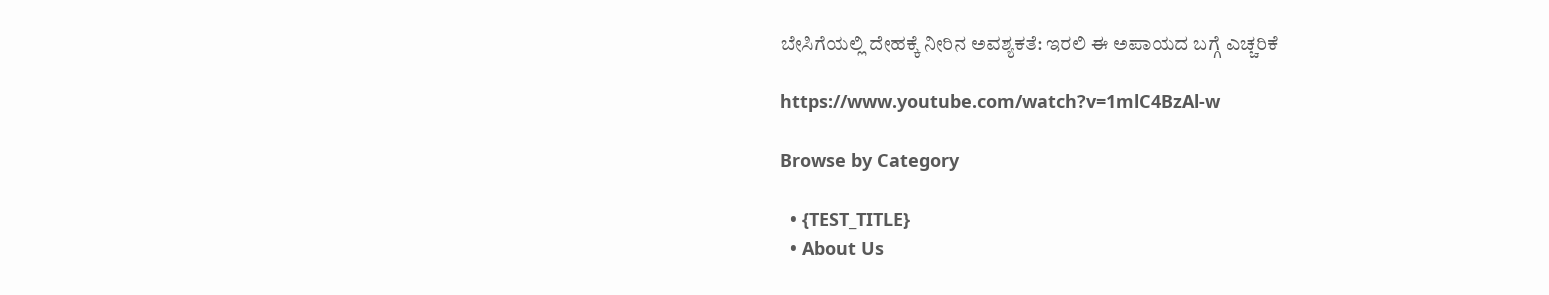ಬೇಸಿಗೆಯಲ್ಲಿ ದೇಹಕ್ಕೆ ನೀರಿನ ಅವಶ್ಯಕತೆ: ಇರಲಿ ಈ ಅಪಾಯದ ಬಗ್ಗೆ ಎಚ್ಚರಿಕೆ

https://www.youtube.com/watch?v=1mlC4BzAl-w

Browse by Category

  • {TEST_TITLE}
  • About Us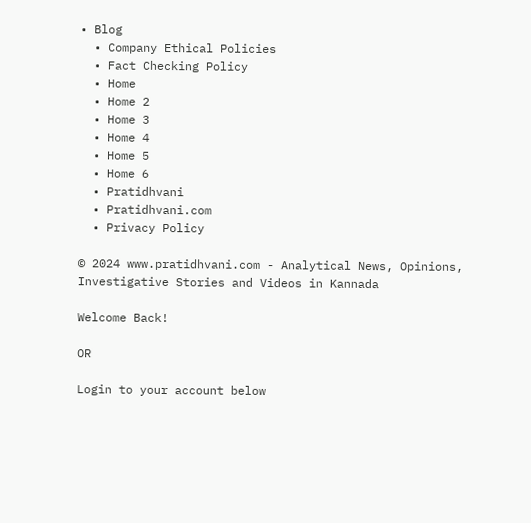• Blog
  • Company Ethical Policies
  • Fact Checking Policy
  • Home
  • Home 2
  • Home 3
  • Home 4
  • Home 5
  • Home 6
  • Pratidhvani
  • Pratidhvani.com
  • Privacy Policy

© 2024 www.pratidhvani.com - Analytical News, Opinions, Investigative Stories and Videos in Kannada

Welcome Back!

OR

Login to your account below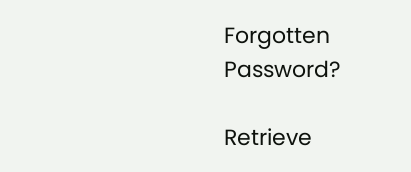Forgotten Password?

Retrieve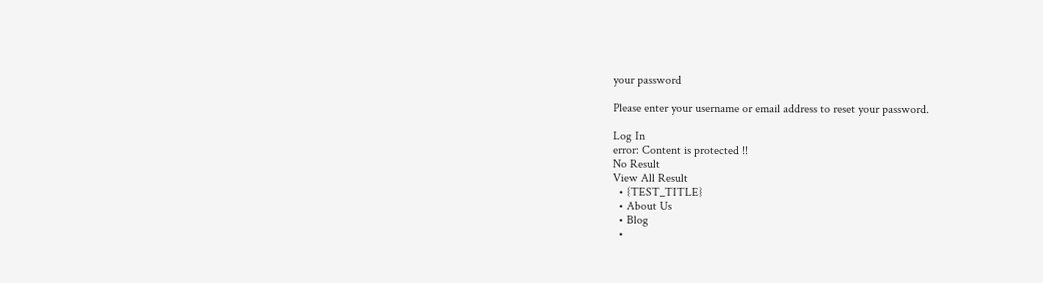your password

Please enter your username or email address to reset your password.

Log In
error: Content is protected !!
No Result
View All Result
  • {TEST_TITLE}
  • About Us
  • Blog
  •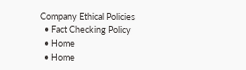Company Ethical Policies
  • Fact Checking Policy
  • Home
  • Home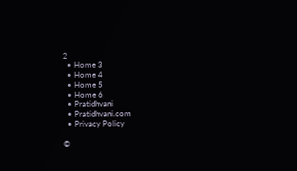2
  • Home 3
  • Home 4
  • Home 5
  • Home 6
  • Pratidhvani
  • Pratidhvani.com
  • Privacy Policy

©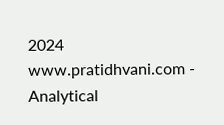2024 www.pratidhvani.com - Analytical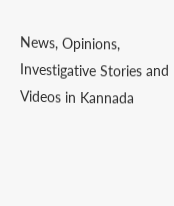News, Opinions, Investigative Stories and Videos in Kannada